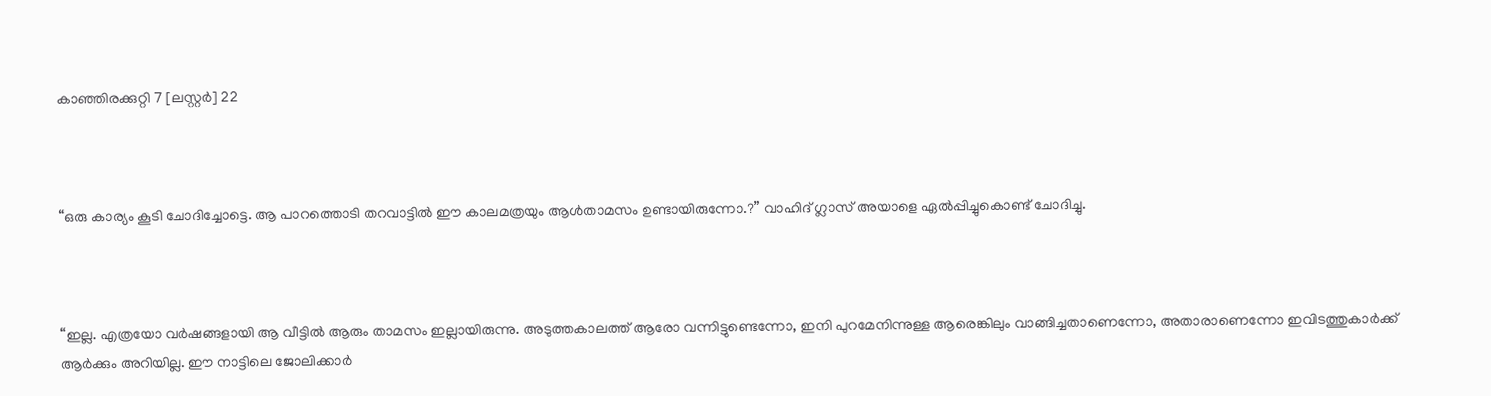കാഞ്ഞിരക്കുറ്റി 7 [ലസ്റ്റർ] 22



“ഒരു കാര്യം കൂടി ചോദിച്ചോട്ടെ. ആ പാറത്തൊടി തറവാട്ടിൽ ഈ കാലമത്രയും ആൾതാമസം ഉണ്ടായിരുന്നോ.?” വാഹിദ് ഗ്ലാസ് അയാളെ ഏൽപ്പിച്ചുകൊണ്ട് ചോദിച്ചു.



“ഇല്ല. എത്രയോ വർഷങ്ങളായി ആ വീട്ടിൽ ആരും താമസം ഇല്ലായിരുന്നു. അടുത്തകാലത്ത് ആരോ വന്നിട്ടുണ്ടെന്നോ, ഇനി പുറമേനിന്നുള്ള ആരെങ്കിലും വാങ്ങിച്ചതാണെന്നോ, അതാരാണെന്നോ ഇവിടത്തുകാർക്ക് ആർക്കും അറിയില്ല. ഈ നാട്ടിലെ ജോലിക്കാർ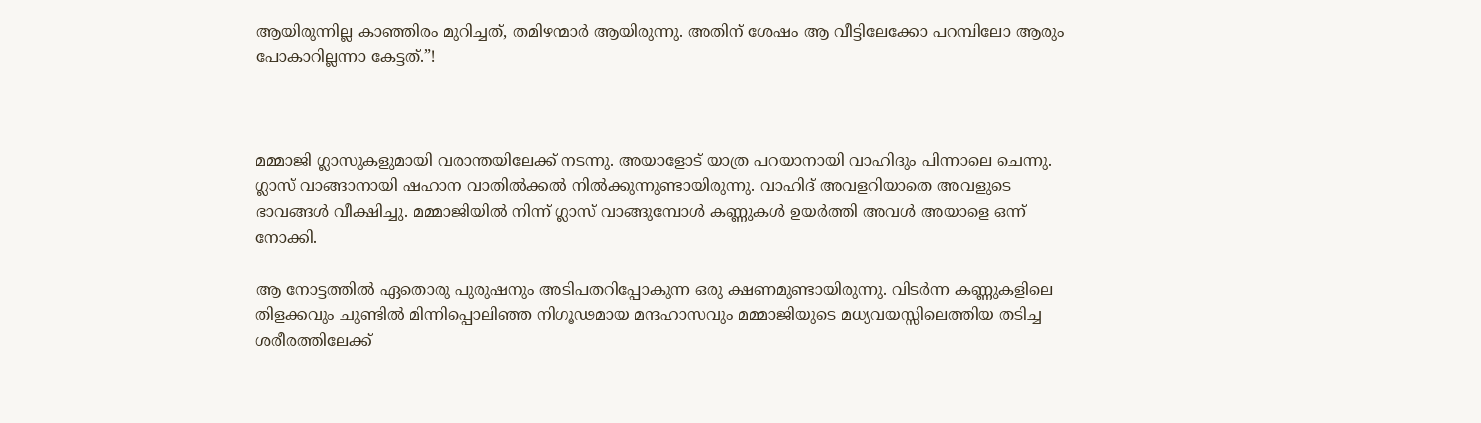ആയിരുന്നില്ല കാഞ്ഞിരം മുറിച്ചത്, തമിഴന്മാർ ആയിരുന്നു. അതിന് ശേഷം ആ വീട്ടിലേക്കോ പറമ്പിലോ ആരും പോകാറില്ലന്നാ കേട്ടത്.”!



മമ്മാജി ഗ്ലാസുകളുമായി വരാന്തയിലേക്ക് നടന്നു. അയാളോട് യാത്ര പറയാനായി വാഹിദും പിന്നാലെ ചെന്നു. ഗ്ലാസ് വാങ്ങാനായി ഷഹാന വാതിൽക്കൽ നിൽക്കുന്നുണ്ടായിരുന്നു. വാഹിദ് അവളറിയാതെ അവളുടെ ഭാവങ്ങൾ വീക്ഷിച്ചു. മമ്മാജിയിൽ നിന്ന് ഗ്ലാസ് വാങ്ങുമ്പോൾ കണ്ണുകൾ ഉയർത്തി അവൾ അയാളെ ഒന്ന് നോക്കി.

ആ നോട്ടത്തിൽ ഏതൊരു പുരുഷനും അടിപതറിപ്പോകുന്ന ഒരു ക്ഷണമുണ്ടായിരുന്നു. വിടർന്ന കണ്ണുകളിലെ തിളക്കവും ചുണ്ടിൽ മിന്നിപ്പൊലിഞ്ഞ നിഗൂഢമായ മന്ദഹാസവും മമ്മാജിയുടെ മധ്യവയസ്സിലെത്തിയ തടിച്ച ശരീരത്തിലേക്ക്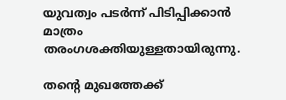യുവത്വം പടർന്ന് പിടിപ്പിക്കാൻ മാത്രം തരംഗശക്തിയുള്ളതായിരുന്നു.

തന്റെ മുഖത്തേക്ക്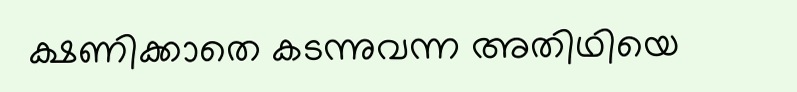ക്ഷണിക്കാതെ കടന്നുവന്ന അതിഥിയെ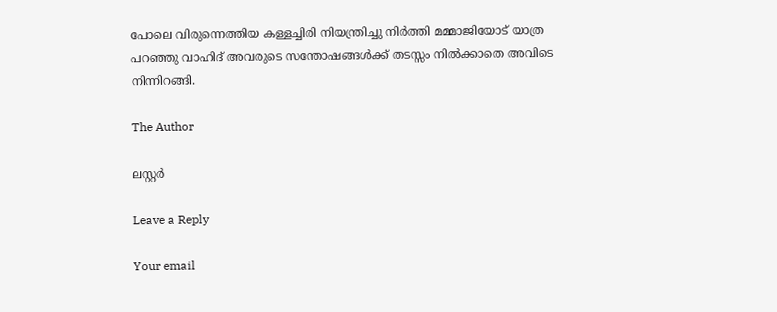പോലെ വിരുന്നെത്തിയ കള്ളച്ചിരി നിയന്ത്രിച്ചു നിർത്തി മമ്മാജിയോട് യാത്ര പറഞ്ഞു വാഹിദ് അവരുടെ സന്തോഷങ്ങൾക്ക് തടസ്സം നിൽക്കാതെ അവിടെ നിന്നിറങ്ങി.

The Author

ലസ്റ്റർ

Leave a Reply

Your email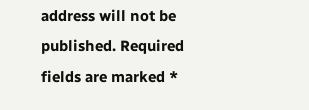address will not be published. Required fields are marked *